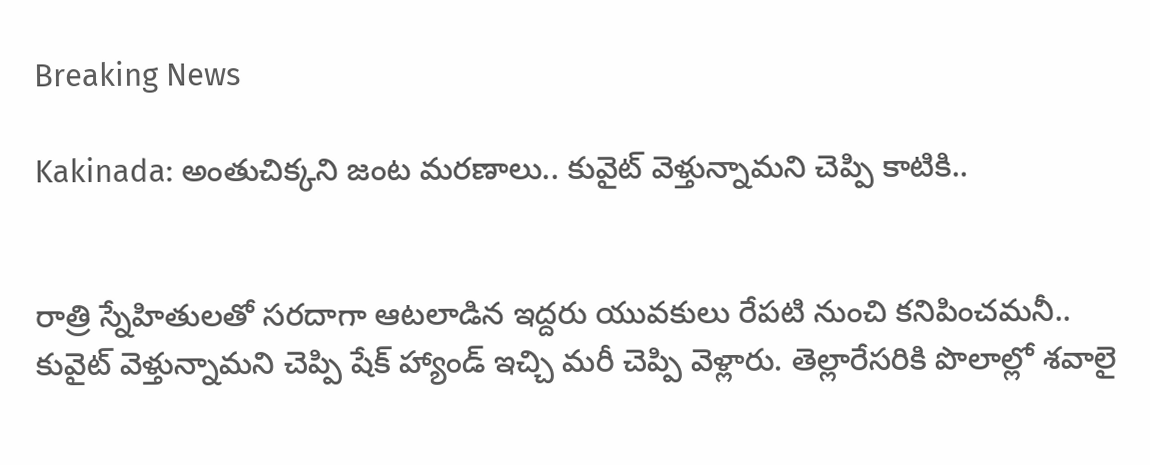Breaking News

Kakinada: అంతుచిక్కని జంట మరణాలు.. కువైట్ వెళ్తున్నామని చెప్పి కాటికి..


రాత్రి స్నేహితులతో సరదాగా ఆటలాడిన ఇద్దరు యువకులు రేపటి నుంచి కనిపించమనీ.. కువైట్ వెళ్తున్నామని చెప్పి షేక్ హ్యాండ్ ఇచ్చి మరీ చెప్పి వెళ్లారు. తెల్లారేసరికి పొలాల్లో శవాలై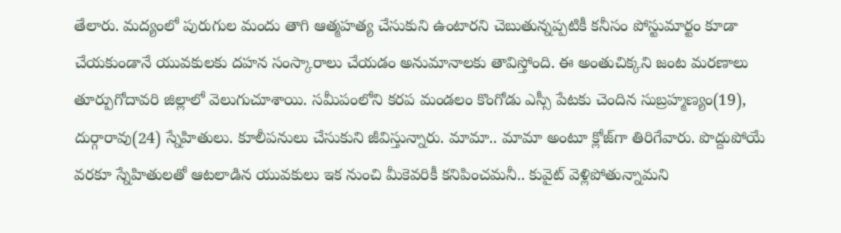తేలారు. మద్యంలో పురుగుల మందు తాగి ఆత్మహత్య చేసుకుని ఉంటారని చెబుతున్నప్పటికీ కనీసం పోస్టుమార్టం కూడా చేయకుండానే యువకులకు దహన సంస్కారాలు చేయడం అనుమానాలకు తావిస్తోంది. ఈ అంతుచిక్కని జంట మరణాలు తూర్పుగోదావరి జిల్లాలో వెలుగుచూశాయి. సమీపంలోని కరప మండలం కొంగోడు ఎస్సీ పేటకు చెందిన సుబ్రహ్మణ్యం(19), దుర్గారావు(24) స్నేహితులు. కూలీపనులు చేసుకుని జీవిస్తున్నారు. మామా.. మామా అంటూ క్లోజ్‌గా తిరిగేవారు. పొద్దుపోయే వరకూ స్నేహితులతో ఆటలాడిన యువకులు ఇక నుంచి మీకెవరికీ కనిపించమనీ.. కువైట్ వెళ్లిపోతున్నామని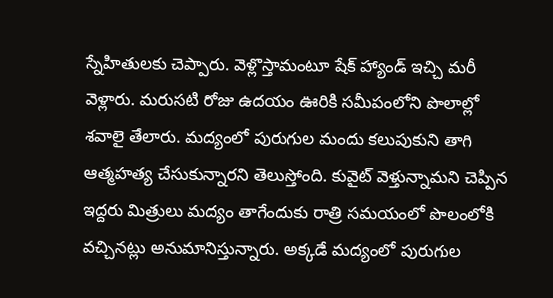స్నేహితులకు చెప్పారు. వెళ్లొస్తామంటూ షేక్ హ్యాండ్ ఇచ్చి మరీ వెళ్లారు. మరుసటి రోజు ఉదయం ఊరికి సమీపంలోని పొలాల్లో శవాలై తేలారు. మద్యంలో పురుగుల మందు కలుపుకుని తాగి ఆత్మహత్య చేసుకున్నారని తెలుస్తోంది. కువైట్ వెళ్తున్నామని చెప్పిన ఇద్దరు మిత్రులు మద్యం తాగేందుకు రాత్రి సమయంలో పొలంలోకి వచ్చినట్లు అనుమానిస్తున్నారు. అక్కడే మద్యంలో పురుగుల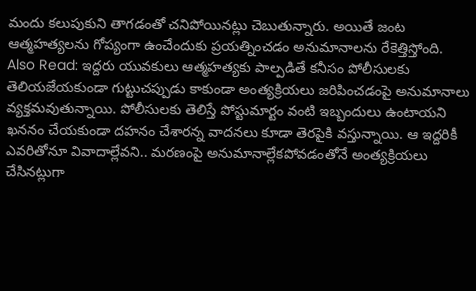మందు కలుపుకుని తాగడంతో చనిపోయినట్లు చెబుతున్నారు. అయితే జంట ఆత్మహత్యలను గోప్యంగా ఉంచేందుకు ప్రయత్నించడం అనుమానాలను రేకెత్తిస్తోంది. Also Read: ఇద్దరు యువకులు ఆత్మహత్యకు పాల్పడితే కనీసం పోలీసులకు తెలియజేయకుండా గుట్టుచప్పుడు కాకుండా అంత్యక్రియలు జరిపించడంపై అనుమానాలు వ్యక్తమవుతున్నాయి. పోలీసులకు తెలిస్తే పోస్టుమార్టం వంటి ఇబ్బందులు ఉంటాయని ఖననం చేయకుండా దహనం చేశారన్న వాదనలు కూడా తెరపైకి వస్తున్నాయి. ఆ ఇద్దరికీ ఎవరితోనూ వివాదాల్లేవని.. మరణంపై అనుమానాల్లేకపోవడంతోనే అంత్యక్రియలు చేసినట్లుగా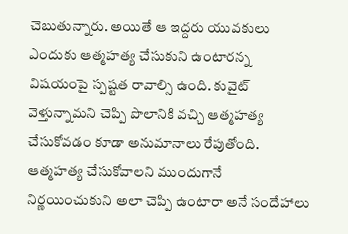చెబుతున్నారు. అయితే ఆ ఇద్దరు యువకులు ఎందుకు ఆత్మహత్య చేసుకుని ఉంటారన్న విషయంపై స్పష్టత రావాల్సి ఉంది. కువైట్ వెళ్తున్నామని చెప్పి పొలానికి వచ్చి ఆత్మహత్య చేసుకోవడం కూడా అనుమానాలు రేపుతోంది. ఆత్మహత్య చేసుకోవాలని ముందుగానే నిర్ణయించుకుని అలా చెప్పి ఉంటారా అనే సందేహాలు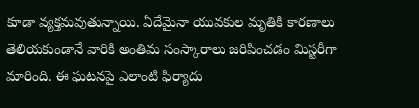కూడా వ్యక్తమవుతున్నాయి. ఏదేమైనా యువకుల మృతికి కారణాలు తెలియకుండానే వారికి అంతిమ సంస్కారాలు జరిపించడం మిస్టరీగా మారింది. ఈ ఘటనపై ఎలాంటి ఫిర్యాదు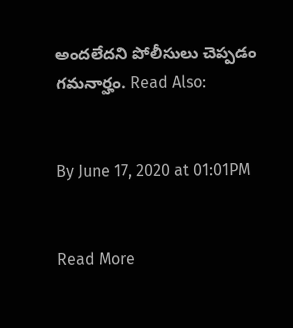అందలేదని పోలీసులు చెప్పడం గమనార్హం. Read Also:


By June 17, 2020 at 01:01PM


Read More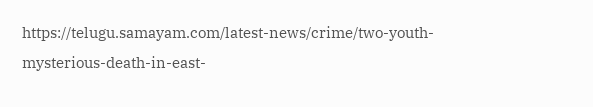https://telugu.samayam.com/latest-news/crime/two-youth-mysterious-death-in-east-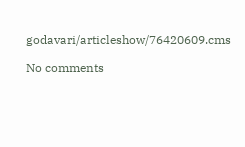godavari/articleshow/76420609.cms

No comments